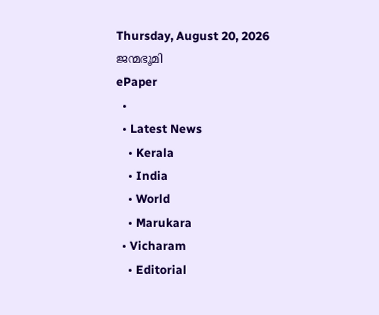Thursday, August 20, 2026
ജന്മഭൂമി
ePaper
  •
  • Latest News
    • Kerala
    • India
    • World
    • Marukara
  • Vicharam
    • Editorial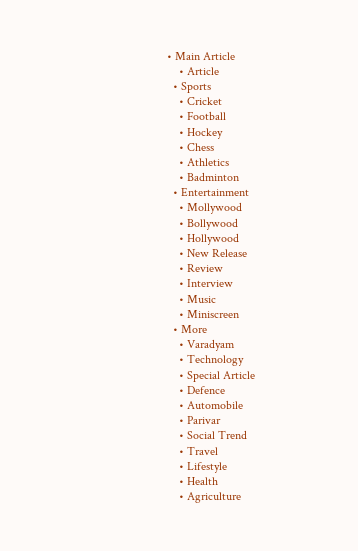• Main Article
    • Article
  • Sports
    • Cricket
    • Football
    • Hockey
    • Chess
    • Athletics
    • Badminton
  • Entertainment
    • Mollywood
    • Bollywood
    • Hollywood
    • New Release
    • Review
    • Interview
    • Music
    • Miniscreen
  • More
    • Varadyam
    • Technology
    • Special Article
    • Defence
    • Automobile
    • Parivar
    • Social Trend
    • Travel
    • Lifestyle
    • Health
    • Agriculture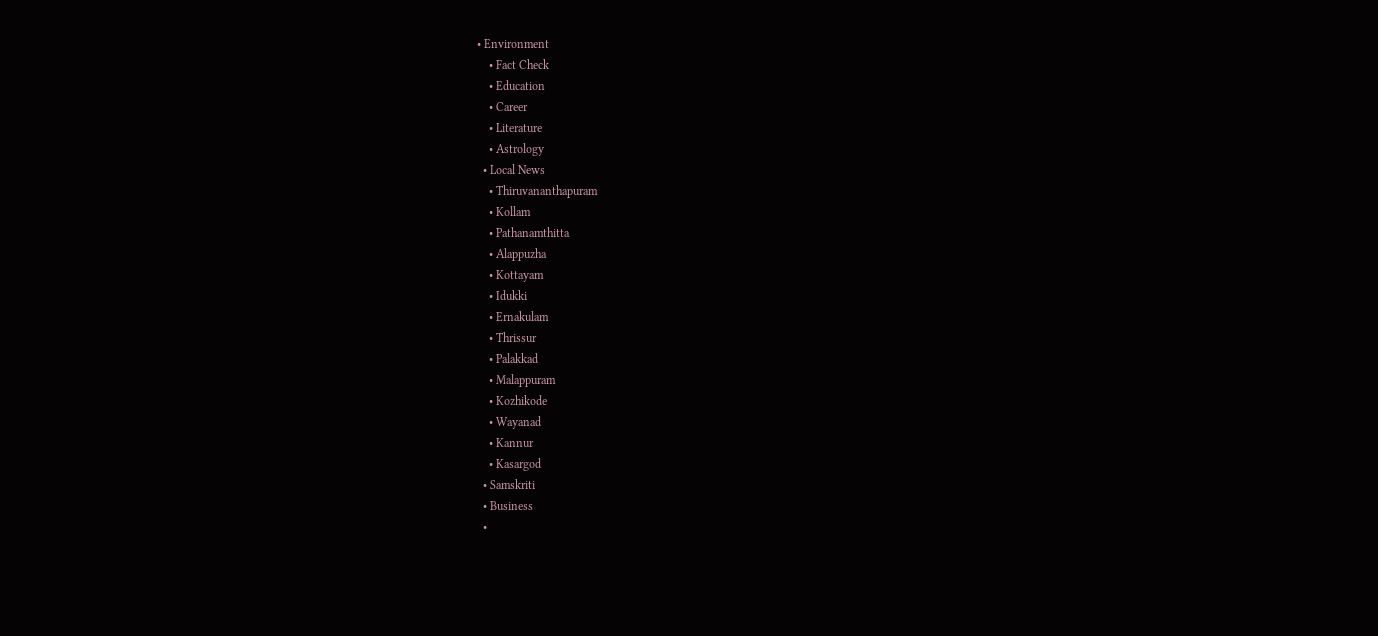• Environment
    • Fact Check
    • Education
    • Career
    • Literature
    • Astrology
  • Local News
    • Thiruvananthapuram
    • Kollam
    • Pathanamthitta
    • Alappuzha
    • Kottayam
    • Idukki
    • Ernakulam
    • Thrissur
    • Palakkad
    • Malappuram
    • Kozhikode
    • Wayanad
    • Kannur
    • Kasargod
  • Samskriti
  • Business
  •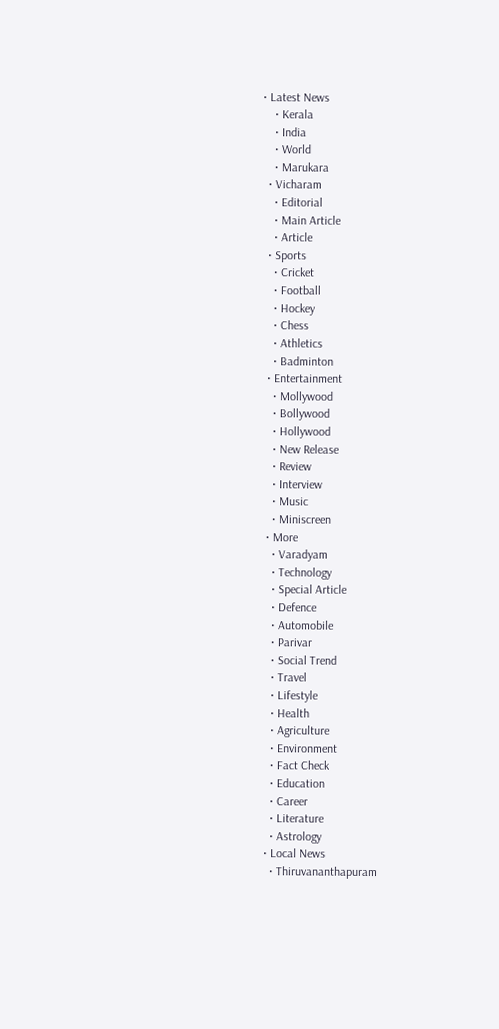• Latest News
    • Kerala
    • India
    • World
    • Marukara
  • Vicharam
    • Editorial
    • Main Article
    • Article
  • Sports
    • Cricket
    • Football
    • Hockey
    • Chess
    • Athletics
    • Badminton
  • Entertainment
    • Mollywood
    • Bollywood
    • Hollywood
    • New Release
    • Review
    • Interview
    • Music
    • Miniscreen
  • More
    • Varadyam
    • Technology
    • Special Article
    • Defence
    • Automobile
    • Parivar
    • Social Trend
    • Travel
    • Lifestyle
    • Health
    • Agriculture
    • Environment
    • Fact Check
    • Education
    • Career
    • Literature
    • Astrology
  • Local News
    • Thiruvananthapuram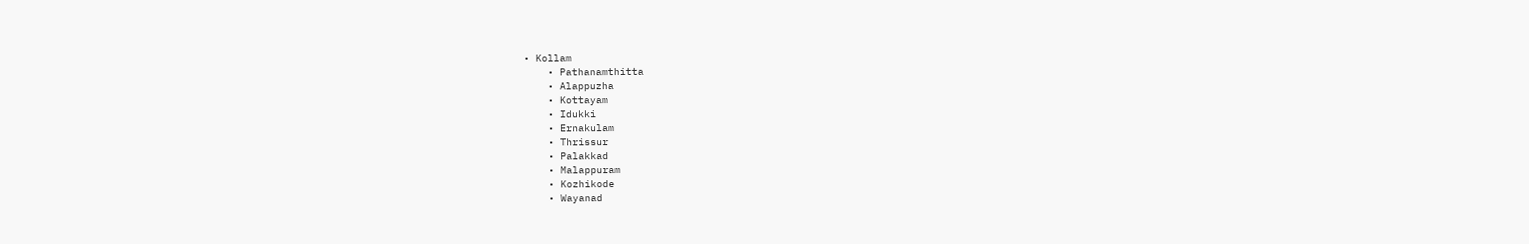• Kollam
    • Pathanamthitta
    • Alappuzha
    • Kottayam
    • Idukki
    • Ernakulam
    • Thrissur
    • Palakkad
    • Malappuram
    • Kozhikode
    • Wayanad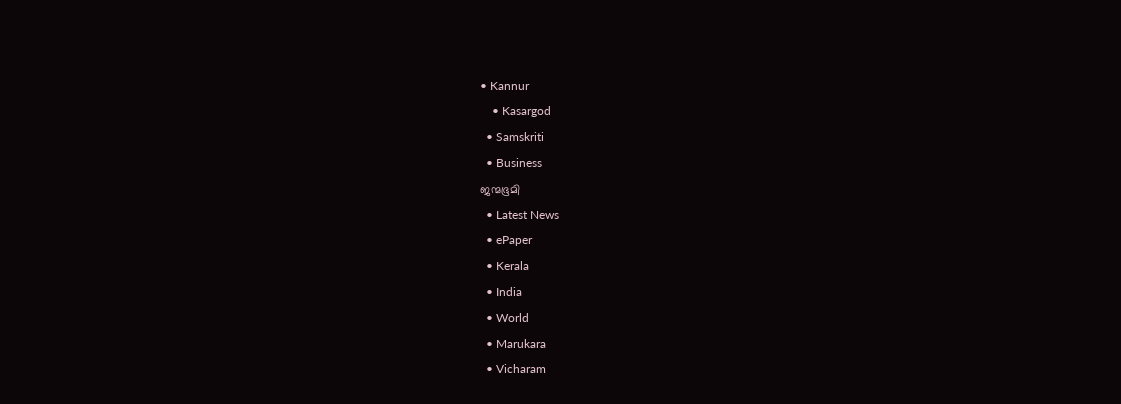• Kannur
    • Kasargod
  • Samskriti
  • Business
ജന്മഭൂമി
  • Latest News
  • ePaper
  • Kerala
  • India
  • World
  • Marukara
  • Vicharam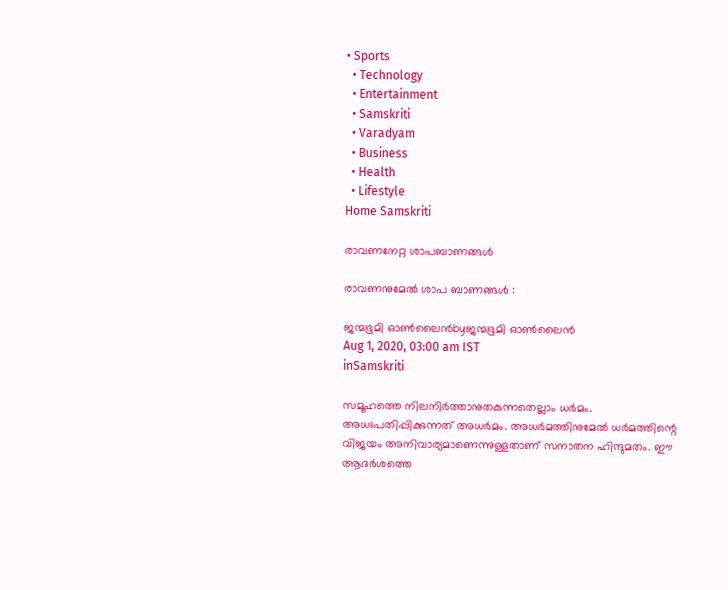• Sports
  • Technology
  • Entertainment
  • Samskriti
  • Varadyam
  • Business
  • Health
  • Lifestyle
Home Samskriti

രാവണനേറ്റ ശാപബാണങ്ങള്‍

രാവണനുമേല്‍ ശാപ ബാണങ്ങള്‍ :

ജന്മഭൂമി ഓണ്‍ലൈന്‍byജന്മഭൂമി ഓണ്‍ലൈന്‍
Aug 1, 2020, 03:00 am IST
inSamskriti

സമൂഹത്തെ നിലനിര്‍ത്താനുതകുന്നതെല്ലാം ധര്‍മം. അധഃപതിപ്പിക്കുന്നത് അധര്‍മം. അധര്‍മത്തിനുമേല്‍ ധര്‍മത്തിന്റെ വിജയം അനിവാര്യമാണെന്നുള്ളതാണ് സനാതന ഹിന്ദുമതം. ഈ ആദര്‍ശത്തെ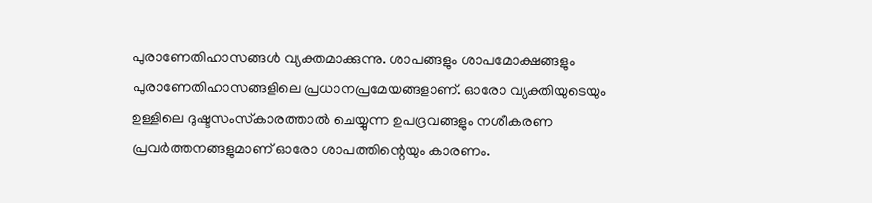പുരാണേതിഹാസങ്ങള്‍ വ്യക്തമാക്കുന്നു. ശാപങ്ങളും ശാപമോക്ഷങ്ങളും പുരാണേതിഹാസങ്ങളിലെ പ്രധാനപ്രമേയങ്ങളാണ്. ഓരോ വ്യക്തിയുടെയും ഉള്ളിലെ ദുഷ്ടസംസ്‌കാരത്താല്‍ ചെയ്യുന്ന ഉപദ്രവങ്ങളും നശീകരണ പ്രവര്‍ത്തനങ്ങളുമാണ് ഓരോ ശാപത്തിന്റെയും കാരണം.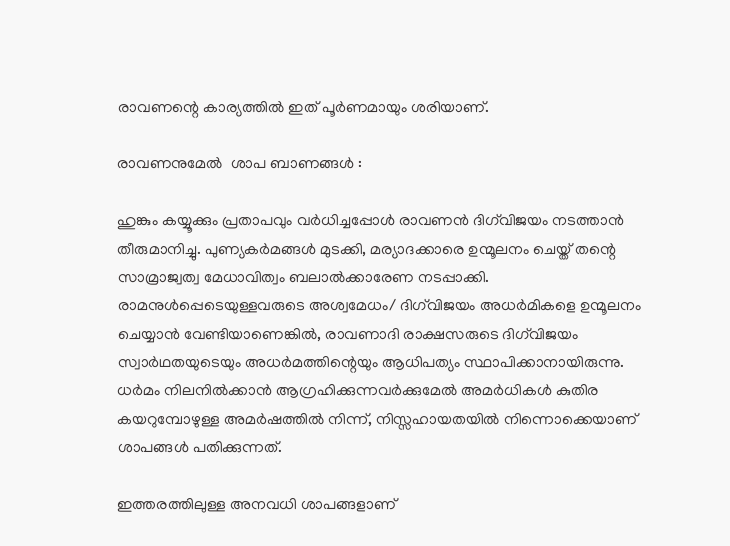രാവണന്റെ കാര്യത്തില്‍ ഇത് പൂര്‍ണമായും ശരിയാണ്.

രാവണനുമേല്‍  ശാപ ബാണങ്ങള്‍ :

ഹുങ്കും കയ്യൂക്കും പ്രതാപവും വര്‍ധിച്ചപ്പോള്‍ രാവണന്‍ ദിഗ്‌വിജയം നടത്താന്‍ തീരുമാനിച്ചു. പുണ്യകര്‍മങ്ങള്‍ മുടക്കി, മര്യാദക്കാരെ ഉന്മൂലനം ചെയ്ത് തന്റെ സാമ്രാജ്വത്വ മേധാവിത്വം ബലാല്‍ക്കാരേണ നടപ്പാക്കി. രാമനുള്‍പ്പെടെയുള്ളവരുടെ അശ്വമേധം/ ദിഗ്‌വിജയം അധര്‍മികളെ ഉന്മൂലനം ചെയ്യാന്‍ വേണ്ടിയാണെങ്കില്‍, രാവണാദി രാക്ഷസരുടെ ദിഗ്‌വിജയം സ്വാര്‍ഥതയുടെയും അധര്‍മത്തിന്റെയും ആധിപത്യം സ്ഥാപിക്കാനായിരുന്നു. ധര്‍മം നിലനില്‍ക്കാന്‍ ആഗ്രഹിക്കുന്നവര്‍ക്കുമേല്‍ അമര്‍ധികള്‍ കുതിര കയറുമ്പോഴുള്ള അമര്‍ഷത്തില്‍ നിന്ന്, നിസ്സഹായതയില്‍ നിന്നൊക്കെയാണ് ശാപങ്ങള്‍ പതിക്കുന്നത്.

ഇത്തരത്തിലുള്ള അനവധി ശാപങ്ങളാണ്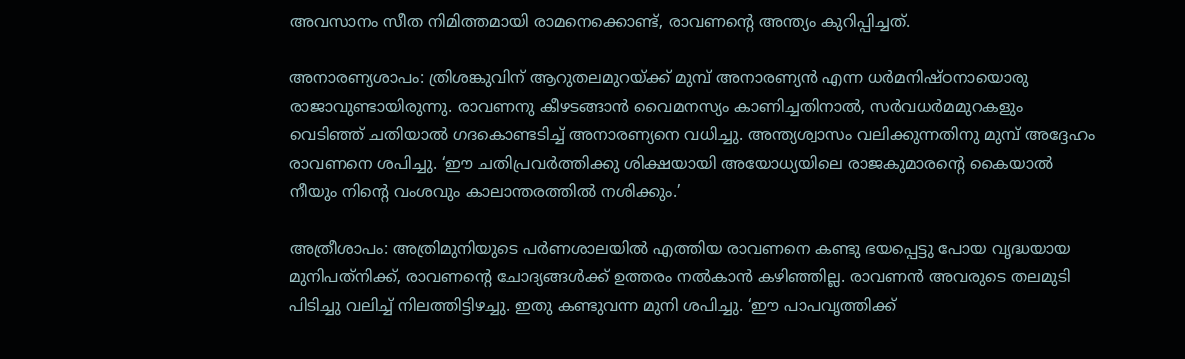അവസാനം സീത നിമിത്തമായി രാമനെക്കൊണ്ട്, രാവണന്റെ അന്ത്യം കുറിപ്പിച്ചത്.

അനാരണ്യശാപം: ത്രിശങ്കുവിന് ആറുതലമുറയ്‌ക്ക് മുമ്പ് അനാരണ്യന്‍ എന്ന ധര്‍മനിഷ്ഠനായൊരു രാജാവുണ്ടായിരുന്നു. രാവണനു കീഴടങ്ങാന്‍ വൈമനസ്യം കാണിച്ചതിനാല്‍, സര്‍വധര്‍മമുറകളും വെടിഞ്ഞ് ചതിയാല്‍ ഗദകൊണ്ടടിച്ച് അനാരണ്യനെ വധിച്ചു. അന്ത്യശ്വാസം വലിക്കുന്നതിനു മുമ്പ് അദ്ദേഹം രാവണനെ ശപിച്ചു. ‘ഈ ചതിപ്രവര്‍ത്തിക്കു ശിക്ഷയായി അയോധ്യയിലെ രാജകുമാരന്റെ കൈയാല്‍ നീയും നിന്റെ വംശവും കാലാന്തരത്തില്‍ നശിക്കും.’

അത്രീശാപം: അത്രിമുനിയുടെ പര്‍ണശാലയില്‍ എത്തിയ രാവണനെ കണ്ടു ഭയപ്പെട്ടു പോയ വൃദ്ധയായ മുനിപത്‌നിക്ക്, രാവണന്റെ ചോദ്യങ്ങള്‍ക്ക് ഉത്തരം നല്‍കാന്‍ കഴിഞ്ഞില്ല. രാവണന്‍ അവരുടെ തലമുടി പിടിച്ചു വലിച്ച് നിലത്തിട്ടിഴച്ചു. ഇതു കണ്ടുവന്ന മുനി ശപിച്ചു. ‘ഈ പാപവൃത്തിക്ക്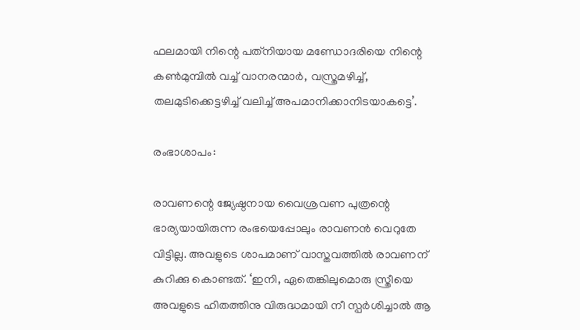ഫലമായി നിന്റെ പത്‌നിയായ മണ്ഡോദരിയെ നിന്റെ കണ്‍മുമ്പില്‍ വച്ച് വാനരന്മാര്‍, വസ്ത്രമഴിച്ച്, തലമുടിക്കെട്ടഴിച്ച് വലിച്ച് അപമാനിക്കാനിടയാകട്ടെ’.

രംഭാശാപം:

രാവണന്റെ ജ്യേഷ്ഠനായ വൈശ്രവണ പുത്രന്റെ ഭാര്യയായിരുന്ന രംഭയെപ്പോലും രാവണന്‍ വെറുതേ വിട്ടില്ല. അവളുടെ ശാപമാണ് വാസ്തവത്തില്‍ രാവണന് കുറിക്കു കൊണ്ടത്. ‘ഇനി, ഏതെങ്കിലുമൊരു സ്ത്രീയെ അവളുടെ ഹിതത്തിനു വിരുദ്ധമായി നീ സ്പര്‍ശിച്ചാല്‍ ആ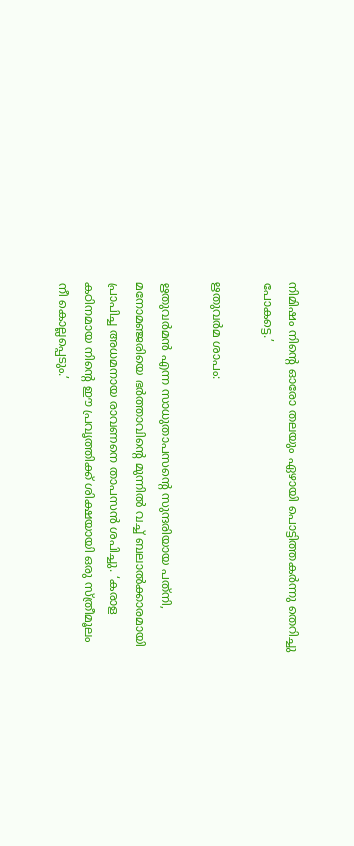നിമിഷം നിന്റെ ഓരോ തലയും ഏഴായി പൊട്ടിത്തകര്‍ന്നു തെറിച്ചു പോകട്ടെ.’

ഋതുവര്‍മ ശാപം:

ഋതുവര്‍മന്‍ എന്ന സാധുതാപസന്റെ സുന്ദരിയായ പത്‌നി, മനോമഞ്ജരിയെ ഭര്‍ത്താവിന്റെ മുന്നില്‍ വച്ച് ബലാല്‍ക്കാരമായി പ്രാപിച്ച അധമനായ രാവണനെ താപസന്‍ ശപിച്ചു. ‘കരാള കഠിനമായ നിന്റെ ഈ പ്രവൃത്തിക്ക് ശിക്ഷയായി ഒരു സ്ത്രീമൂലം നീ കൊല്ലപ്പെടും.’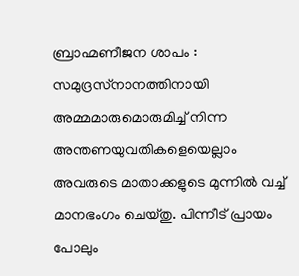ബ്രാഹ്മണീജന ശാപം : സമുദ്രസ്‌നാനത്തിനായി അമ്മമാരുമൊരുമിച്ച് നിന്ന അന്തണയുവതികളെയെല്ലാം അവരുടെ മാതാക്കളുടെ മുന്നില്‍ വച്ച് മാനഭംഗം ചെയ്തു. പിന്നീട് പ്രായം പോലും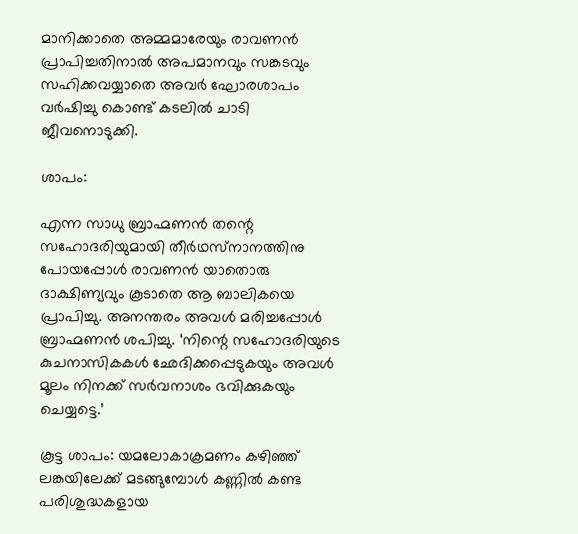മാനിക്കാതെ അമ്മമാരേയും രാവണന്‍ പ്രാപിച്ചതിനാല്‍ അപമാനവും സങ്കടവും സഹിക്കവയ്യാതെ അവര്‍ ഘോരശാപം വര്‍ഷിച്ചു കൊണ്ട് കടലില്‍ ചാടി ജീവനൊടുക്കി.

ശാപം:

എന്ന സാധു ബ്രാഹ്മണന്‍ തന്റെ സഹോദരിയുമായി തീര്‍ഥസ്‌നാനത്തിനു പോയപ്പോള്‍ രാവണന്‍ യാതൊരു ദാക്ഷിണ്യവും കൂടാതെ ആ ബാലികയെ പ്രാപിച്ചു. അനന്തരം അവള്‍ മരിച്ചപ്പോള്‍ ബ്രാഹ്മണന്‍ ശപിച്ചു. ‘നിന്റെ സഹോദരിയുടെ കുചനാസികകള്‍ ഛേദിക്കപ്പെടുകയും അവള്‍ മൂലം നിനക്ക് സര്‍വനാശം ഭവിക്കുകയും ചെയ്യട്ടെ.’

കൂട്ട ശാപം: യമലോകാക്രമണം കഴിഞ്ഞ് ലങ്കയിലേക്ക് മടങ്ങുമ്പോള്‍ കണ്ണില്‍ കണ്ട പരിശുദ്ധകളായ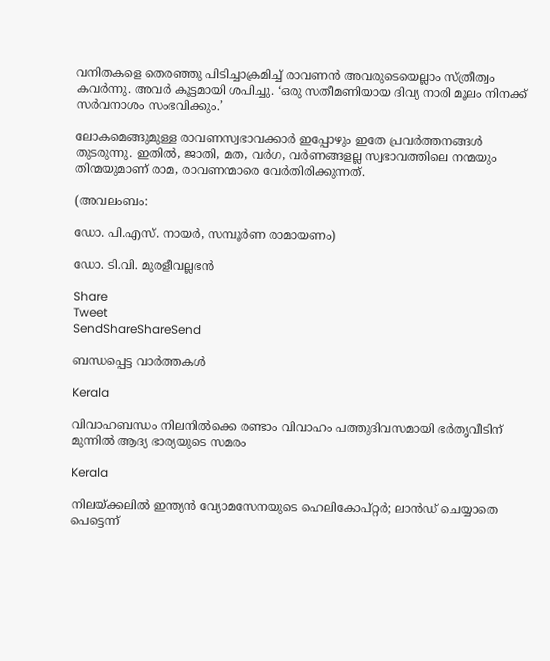വനിതകളെ തെരഞ്ഞു പിടിച്ചാക്രമിച്ച് രാവണന്‍ അവരുടെയെല്ലാം സ്ത്രീത്വം കവര്‍ന്നു. അവര്‍ കൂട്ടമായി ശപിച്ചു. ‘ഒരു സതീമണിയായ ദിവ്യ നാരി മൂലം നിനക്ക് സര്‍വനാശം സംഭവിക്കും.’

ലോകമെങ്ങുമുള്ള രാവണസ്വഭാവക്കാര്‍ ഇപ്പോഴും ഇതേ പ്രവര്‍ത്തനങ്ങള്‍ തുടരുന്നു. ഇതില്‍, ജാതി, മത, വര്‍ഗ, വര്‍ണങ്ങളല്ല സ്വഭാവത്തിലെ നന്മയും തിന്മയുമാണ് രാമ, രാവണന്മാരെ വേര്‍തിരിക്കുന്നത്.

(അവലംബം:

ഡോ. പി.എസ്. നായര്‍, സമ്പൂര്‍ണ രാമായണം)

ഡോ. ടി.വി. മുരളീവല്ലഭന്‍

Share
Tweet
SendShareShareSend

ബന്ധപ്പെട്ട വാര്‍ത്തകള്‍

Kerala

വിവാഹബന്ധം നിലനില്‍ക്കെ രണ്ടാം വിവാഹം പത്തുദിവസമായി ഭര്‍തൃവീടിന് മുന്നില്‍ ആദ്യ ഭാര്യയുടെ സമരം

Kerala

നിലയ്‌ക്കലിൽ ഇന്ത്യൻ വ്യോമസേനയുടെ ഹെലികോപ്റ്റർ; ലാൻഡ് ചെയ്യാതെ പെട്ടെന്ന്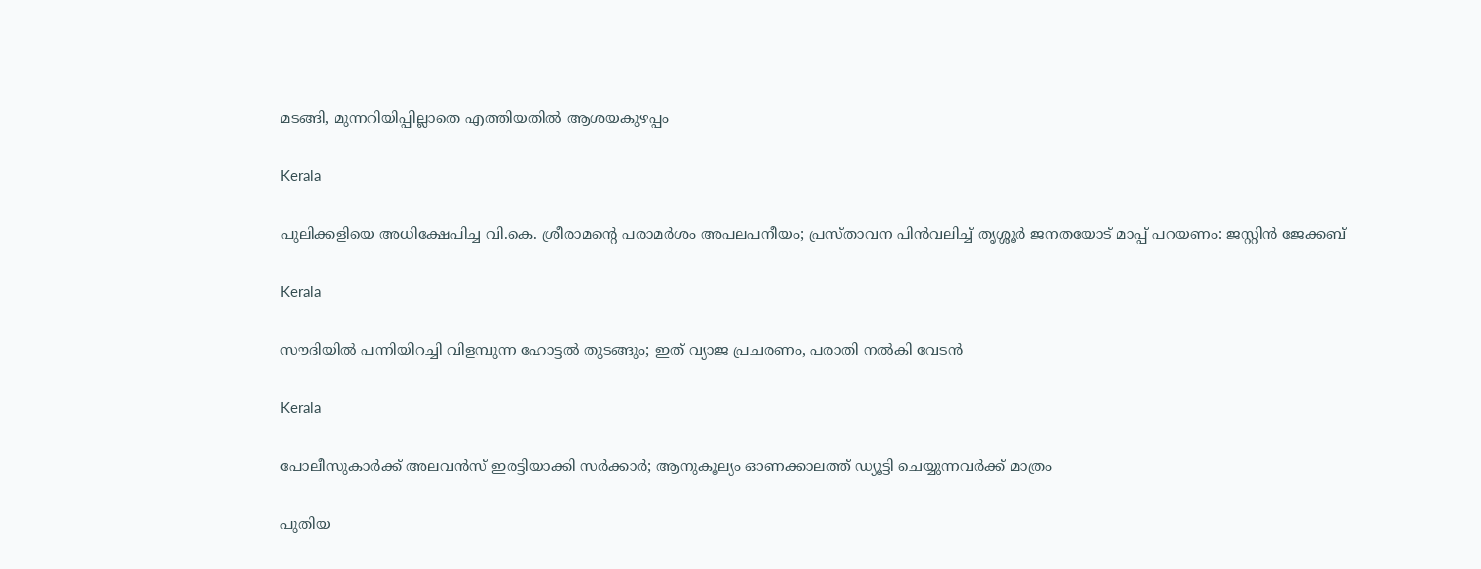മടങ്ങി, മുന്നറിയിപ്പില്ലാതെ എത്തിയതിൽ ആശയകുഴപ്പം

Kerala

പുലിക്കളിയെ അധിക്ഷേപിച്ച വി.കെ. ശ്രീരാമന്റെ പരാമർശം അപലപനീയം; പ്രസ്താവന പിൻവലിച്ച് തൃശ്ശൂർ ജനതയോട് മാപ്പ് പറയണം: ജസ്റ്റിൻ ജേക്കബ്

Kerala

സൗദിയില്‍ പന്നിയിറച്ചി വിളമ്പുന്ന ഹോട്ടല്‍ തുടങ്ങും; ഇത് വ്യാജ പ്രചരണം, പരാതി നല്‍കി വേടന്‍

Kerala

പോലീസുകാർക്ക് അലവൻസ് ഇരട്ടിയാക്കി സർക്കാർ; ആനുകൂല്യം ഓണക്കാലത്ത് ഡ്യൂട്ടി ചെയ്യുന്നവർക്ക് മാത്രം

പുതിയ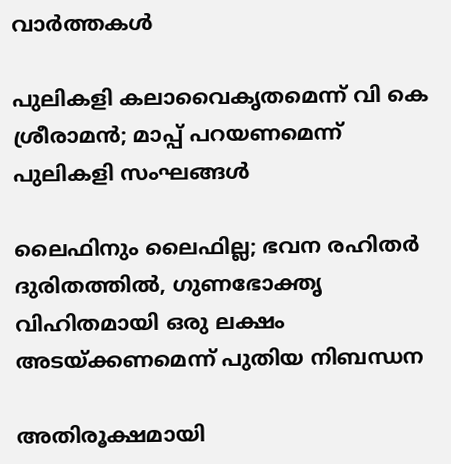വാര്‍ത്തകള്‍

പുലികളി കലാവൈകൃതമെന്ന് വി കെ ശ്രീരാമൻ; മാപ്പ് പറയണമെന്ന് പുലികളി സംഘങ്ങൾ

ലൈഫിനും ലൈഫില്ല; ഭവന രഹിതര്‍ ദുരിതത്തില്‍, ഗുണഭോക്തൃ വിഹിതമായി ഒരു ലക്ഷം അടയ്‌ക്കണമെന്ന് പുതിയ നിബന്ധന

അതിരൂക്ഷമായി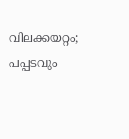വിലക്കയറ്റം; പപ്പടവും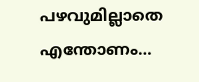പഴവുമില്ലാതെ എന്തോണം…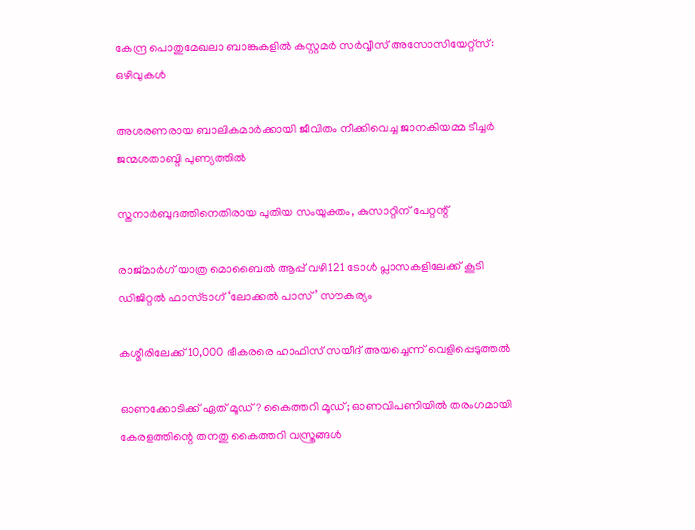കേന്ദ്ര പൊതുമേഖലാ ബാങ്കുകളില്‍ കസ്റ്റമര്‍ സര്‍വ്വീസ് അസോസിയേറ്റ്‌സ്: ഒഴിവുകള്‍

അശരണരായ ബാലികമാര്‍ക്കായി ജീവിതം നീക്കിവെച്ച ജാനകിയമ്മ ടീച്ചര്‍ ജന്മശതാബ്ദി പുണ്യത്തില്‍

സ്തനാര്‍ബുദത്തിനെതിരായ പുതിയ സംയുക്തം, കുസാറ്റിന് പേറ്റന്റ്

രാജ്മാര്‍ഗ് യാത്ര മൊബൈല്‍ ആപ്പ് വഴി121 ടോള്‍ പ്ലാസകളിലേക്ക് കൂടി ഡിജിറ്റല്‍ ഫാസ്ടാഗ് ‘ലോക്കല്‍ പാസ്’ സൗകര്യം

കശ്മീരിലേക്ക് 10,000 ഭീകരരെ ഹാഫിസ് സയീദ് അയച്ചെന്ന് വെളിപ്പെടുത്തല്‍

ഓണക്കോടിക്ക് ഏത് മൂഡ്? കൈത്തറി മൂഡ്; ഓണവിപണിയില്‍ തരംഗമായി കേരളത്തിന്റെ തനതു കൈത്തറി വസ്ത്രങ്ങള്‍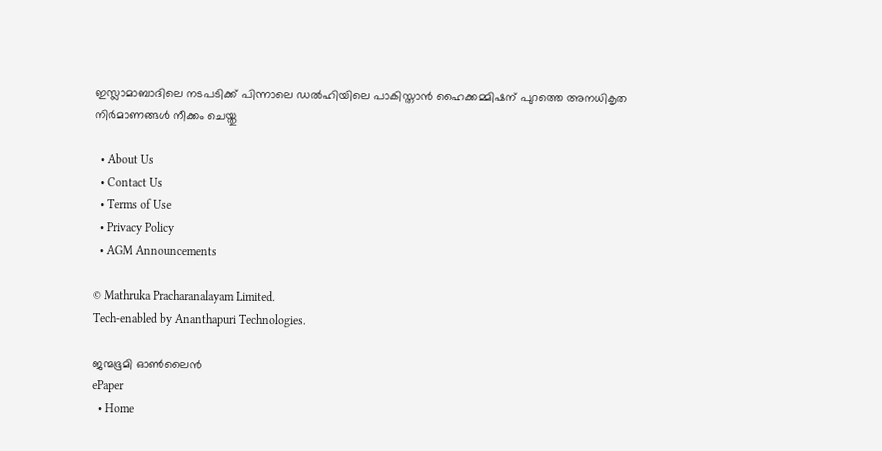ഇസ്ലാമാബാദിലെ നടപടിക്ക് പിന്നാലെ ഡൽഹിയിലെ പാകിസ്താൻ ഹൈക്കമ്മിഷന് പുറത്തെ അനധികൃത നിർമാണങ്ങൾ നീക്കം ചെയ്തു

  • About Us
  • Contact Us
  • Terms of Use
  • Privacy Policy
  • AGM Announcements

© Mathruka Pracharanalayam Limited.
Tech-enabled by Ananthapuri Technologies.

ജന്മഭൂമി ഓണ്‍ലൈന്‍
ePaper
  • Home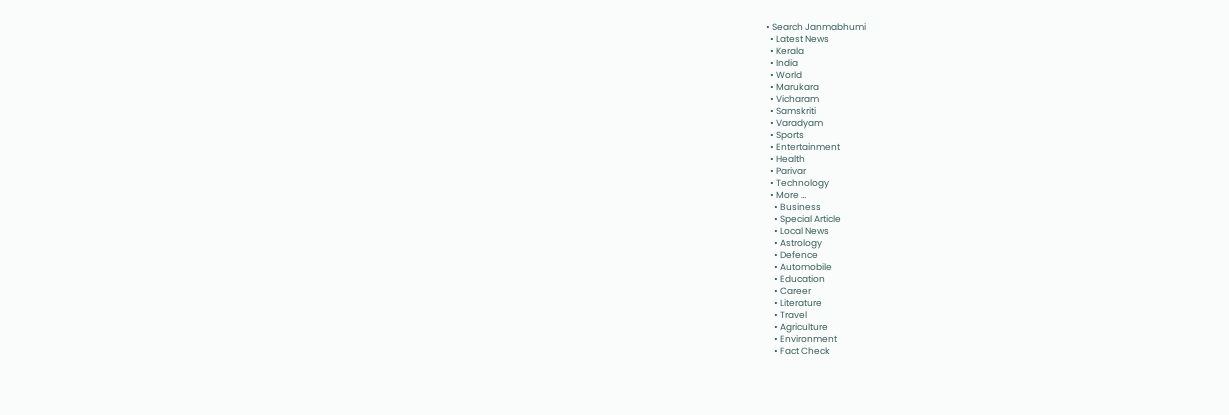• Search Janmabhumi
  • Latest News
  • Kerala
  • India
  • World
  • Marukara
  • Vicharam
  • Samskriti
  • Varadyam
  • Sports
  • Entertainment
  • Health
  • Parivar
  • Technology
  • More …
    • Business
    • Special Article
    • Local News
    • Astrology
    • Defence
    • Automobile
    • Education
    • Career
    • Literature
    • Travel
    • Agriculture
    • Environment
    • Fact Check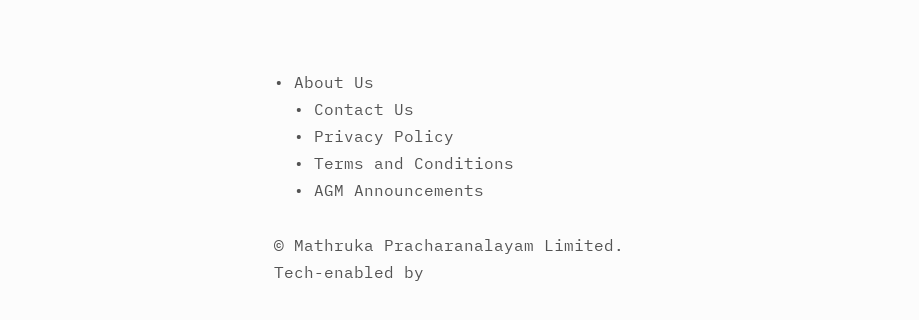• About Us
  • Contact Us
  • Privacy Policy
  • Terms and Conditions
  • AGM Announcements

© Mathruka Pracharanalayam Limited.
Tech-enabled by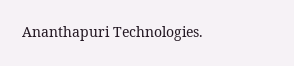Ananthapuri Technologies.